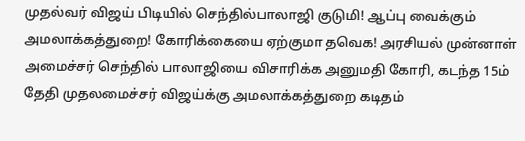முதல்வர் விஜய் பிடியில் செந்தில்பாலாஜி குடுமி! ஆப்பு வைக்கும் அமலாக்கத்துறை! கோரிக்கையை ஏற்குமா தவெக! அரசியல் முன்னாள் அமைச்சர் செந்தில் பாலாஜியை விசாரிக்க அனுமதி கோரி, கடந்த 15ம் தேதி முதலமைச்சர் விஜய்க்கு அமலாக்கத்துறை கடிதம்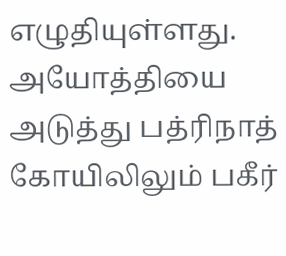எழுதியுள்ளது.
அயோத்தியை அடுத்து பத்ரிநாத் கோயிலிலும் பகீர்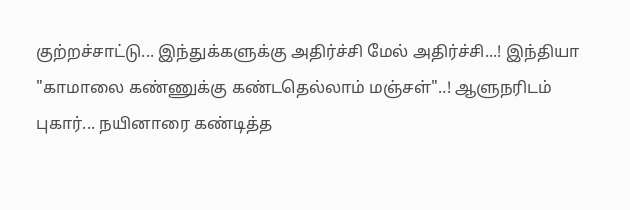குற்றச்சாட்டு... இந்துக்களுக்கு அதிர்ச்சி மேல் அதிர்ச்சி...! இந்தியா
"காமாலை கண்ணுக்கு கண்டதெல்லாம் மஞ்சள்"..! ஆளுநரிடம் புகார்... நயினாரை கண்டித்த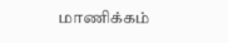மாணிக்கம்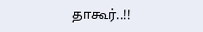தாகூர்..!!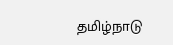தமிழ்நாடு